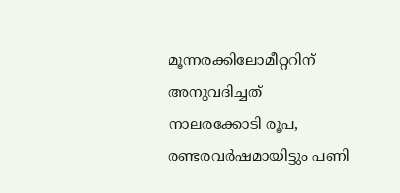മൂന്നരക്കിലോമീറ്ററിന് അനുവദിച്ചത് നാലരക്കോടി രൂപ, രണ്ടരവർഷമായിട്ടും പണി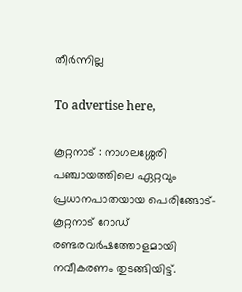തീർന്നില്ല

To advertise here,

കൂറ്റനാട് : നാഗലശ്ശേരി പഞ്ചായത്തിലെ ഏറ്റവും പ്രധാനപാതയായ പെരിങ്ങോട്-കൂറ്റനാട് റോഡ് രണ്ടരവർഷത്തോളമായി നവീകരണം തുടങ്ങിയിട്ട്.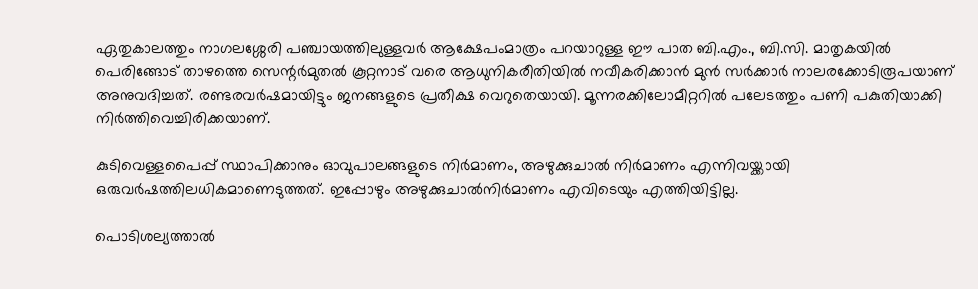ഏതുകാലത്തും നാഗലശ്ശേരി പഞ്ചായത്തിലുള്ളവർ ആക്ഷേപംമാത്രം പറയാറുള്ള ഈ പാത ബി.എം., ബി.സി. മാതൃകയിൽ പെരിങ്ങോട് താഴത്തെ സെന്റർമുതൽ കൂറ്റനാട് വരെ ആധുനികരീതിയിൽ നവീകരിക്കാൻ മുൻ സർക്കാർ നാലരക്കോടിരൂപയാണ് അനുവദിച്ചത്. രണ്ടരവർഷമായിട്ടും ജനങ്ങളുടെ പ്രതീക്ഷ വെറുതെയായി. മൂന്നരക്കിലോമീറ്ററിൽ പലേടത്തും പണി പകുതിയാക്കി നിർത്തിവെച്ചിരിക്കയാണ്.

കുടിവെള്ളപൈപ്പ് സ്ഥാപിക്കാനും ഓവുപാലങ്ങളുടെ നിർമാണം, അഴുക്കുചാൽ നിർമാണം എന്നിവയ്ക്കാ‌യി ഒരുവർഷത്തിലധികമാണെടുത്തത്. ഇപ്പോഴും അഴുക്കുചാൽനിർമാണം എവിടെയും എത്തിയിട്ടില്ല.

പൊടിശല്യത്താൽ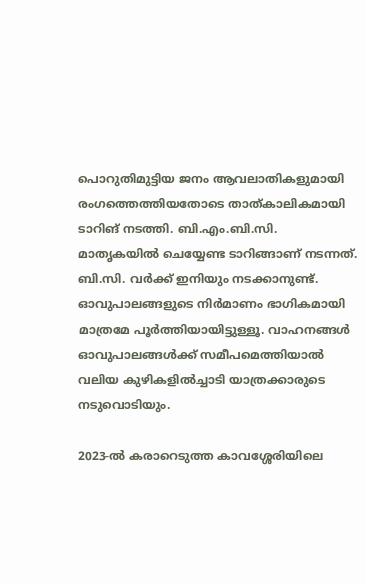പൊറുതിമുട്ടിയ ജനം ആവലാതികളുമായി രംഗത്തെത്തിയതോടെ താത്കാലികമായി ടാറിങ് നടത്തി. ബി.എം.ബി.സി. മാതൃകയിൽ ചെയ്യേണ്ട ടാറിങ്ങാണ്‌ നടന്നത്. ബി.സി. വർക്ക് ഇനിയും നടക്കാനുണ്ട്. ഓവുപാലങ്ങളുടെ നിർമാണം ഭാഗികമായി മാത്രമേ പൂർത്തിയായിട്ടുള്ളൂ. വാഹനങ്ങൾ ഓവുപാലങ്ങൾക്ക്‌ സമീപമെത്തിയാൽ വലിയ കുഴികളിൽച്ചാടി യാത്രക്കാരുടെ നടുവൊടിയും.

2023-ൽ കരാറെടുത്ത കാവശ്ശേരിയിലെ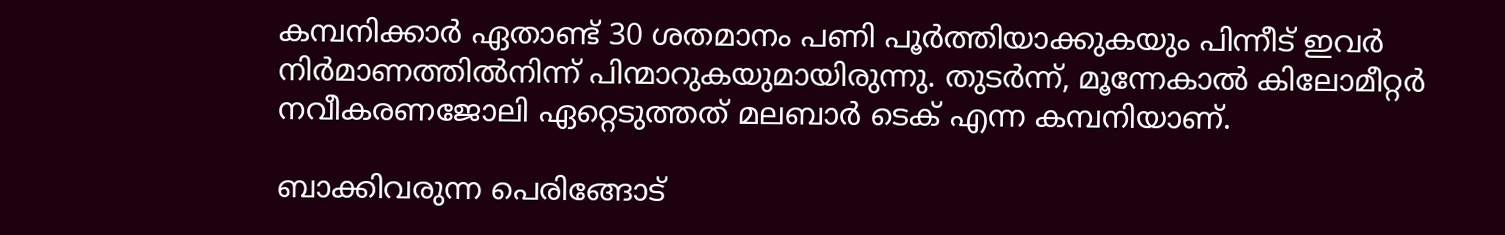കമ്പനിക്കാർ ഏതാണ്ട് 30 ശതമാനം പണി പൂർത്തിയാക്കുകയും പിന്നീട് ഇവർ നിർമാണത്തിൽനിന്ന് പിന്മാറുകയുമായിരുന്നു. തുടർന്ന്, മൂന്നേകാൽ കിലോമീറ്റർ നവീകരണജോലി ഏറ്റെടുത്തത് മലബാർ ടെക് എന്ന കമ്പനിയാണ്.

ബാക്കിവരുന്ന പെരിങ്ങോട്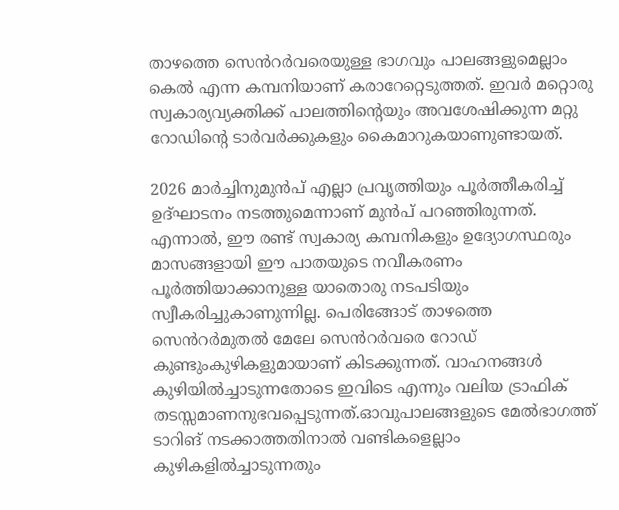താഴത്തെ സെൻറർവരെയുള്ള ഭാഗവും പാലങ്ങളുമെല്ലാം കെൽ എന്ന കമ്പനിയാണ് കരാറേറ്റെടുത്തത്. ഇവർ മറ്റൊരു സ്വകാര്യവ്യക്തിക്ക് പാലത്തിന്റെയും അവശേഷിക്കുന്ന മറ്റു റോഡിന്റെ ടാർവർക്കുകളും കൈമാറുകയാണുണ്ടായത്.

2026 മാർച്ചിനുമുൻപ് എല്ലാ പ്രവൃത്തിയും പൂർത്തീകരിച്ച് ഉദ്ഘാടനം നടത്തുമെന്നാണ് മുൻപ് പറഞ്ഞിരുന്നത്. എന്നാൽ, ഈ രണ്ട്‌ സ്വകാര്യ കമ്പനികളും ഉദ്യോഗസ്ഥരും മാസങ്ങളായി ഈ പാതയുടെ നവീകരണം പൂർത്തിയാക്കാനുള്ള യാതൊരു നടപടിയും സ്വീകരിച്ചുകാണുന്നില്ല. പെരിങ്ങോട് താഴത്തെ സെൻറർമുതൽ മേലേ സെൻറർവരെ റോഡ് കുണ്ടുംകുഴികളുമായാണ് കിടക്കുന്നത്. വാഹനങ്ങൾ കുഴിയിൽച്ചാടുന്നതോടെ ഇവിടെ എന്നും വലിയ ട്രാഫിക് തടസ്സമാണനുഭവപ്പെടുന്നത്.ഓവുപാലങ്ങളുടെ മേൽഭാഗത്ത് ടാറിങ് നടക്കാത്തതിനാൽ വണ്ടികളെല്ലാം കുഴികളിൽച്ചാടുന്നതും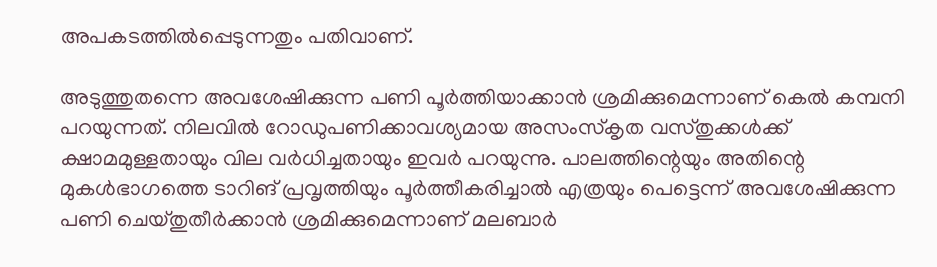അപകടത്തിൽപ്പെടുന്നതും പതിവാണ്.

അടുത്തുതന്നെ അവശേഷിക്കുന്ന പണി പൂർത്തിയാക്കാൻ ശ്രമിക്കുമെന്നാണ് കെൽ കമ്പനി പറയുന്നത്. നിലവിൽ റോഡുപണിക്കാവശ്യമായ അസംസ്കൃത വസ്തുക്കൾക്ക് ക്ഷാമമുള്ളതായും വില വർധിച്ചതായും ഇവർ പറയുന്നു. പാലത്തിന്റെയും അതിന്റെ മുകൾഭാഗത്തെ ടാറിങ് പ്രവൃത്തിയും പൂർത്തീകരിച്ചാൽ എത്രയും പെട്ടെന്ന് അവശേഷിക്കുന്ന പണി ചെയ്തുതീർക്കാൻ ശ്രമിക്കുമെന്നാണ് മലബാർ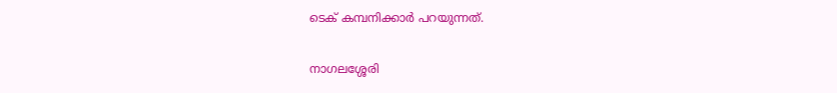ടെക് കമ്പനിക്കാർ പറയുന്നത്.

നാഗലശ്ശേരി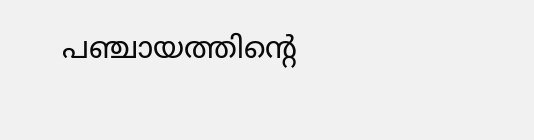പഞ്ചായത്തിന്റെ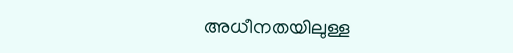അധീനതയിലുള്ള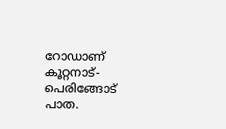റോഡാണ് കൂറ്റനാട്-പെരിങ്ങോട് പാത.